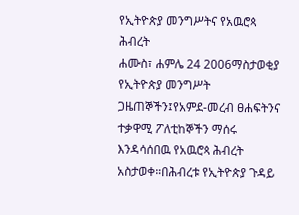የኢትዮጵያ መንግሥትና የአዉሮጳ ሕብረት
ሐሙስ፣ ሐምሌ 24 2006ማስታወቂያ
የኢትዮጵያ መንግሥት ጋዜጠኞችን፤የአምደ-መረብ ፀሐፍትንና ተቃዋሚ ፖለቲከኞችን ማሰሩ እንዳሳሰበዉ የአዉሮጳ ሕብረት አስታወቀ።በሕብረቱ የኢትዮጵያ ጉዳይ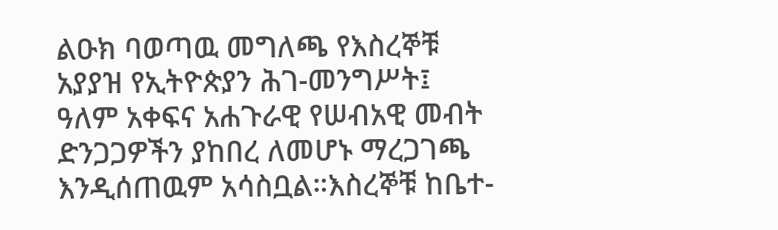ልዑክ ባወጣዉ መግለጫ የእስረኞቹ አያያዝ የኢትዮጵያን ሕገ-መንግሥት፤ ዓለም አቀፍና አሐጉራዊ የሠብአዊ መብት ድንጋጋዎችን ያከበረ ለመሆኑ ማረጋገጫ እንዲሰጠዉም አሳስቧል።እስረኞቹ ከቤተ-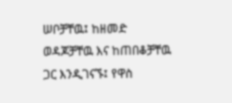ሠቦቻቸዉ፤ ከዘመድ ወዳጆቻቸዉ እና ከጠበቆቻቸዉ ጋር እንዲገናኙ፤ የዋስ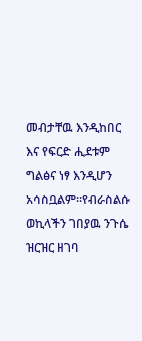መብታቸዉ እንዲከበር እና የፍርድ ሒደቱም ግልፅና ነፃ እንዲሆን አሳስቧልም።የብራስልሱ ወኪላችን ገበያዉ ንጉሴ ዝርዝር ዘገባ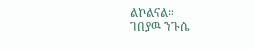ልኮልናል።
ገበያዉ ንጉሴ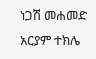ነጋሽ መሐመድ
አርያም ተክሌ